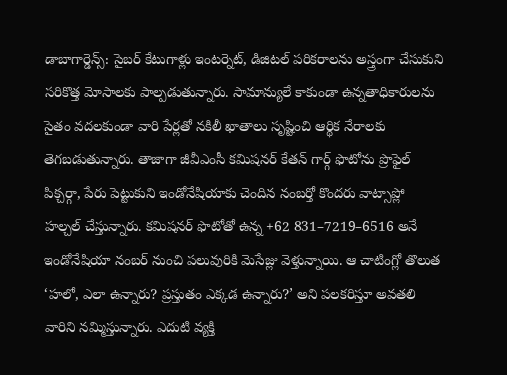డాబాగార్డెన్స్: సైబర్ కేటుగాళ్లు ఇంటర్నెట్, డిజిటల్ పరికరాలను అస్త్రంగా చేసుకుని సరికొత్త మోసాలకు పాల్పడుతున్నారు. సామాన్యులే కాకుండా ఉన్నతాధికారులను సైతం వదలకుండా వారి పేర్లతో నకిలీ ఖాతాలు సృష్టించి ఆర్థిక నేరాలకు తెగబడుతున్నారు. తాజాగా జీవీఎంసీ కమిషనర్ కేతన్ గార్గ్ ఫొటోను ప్రొఫైల్ పిక్చర్గా, పేరు పెట్టుకుని ఇండోనేషియాకు చెందిన నంబర్తో కొందరు వాట్సాప్లో హల్చల్ చేస్తున్నారు. కమిషనర్ ఫొటోతో ఉన్న +62 831–7219–6516 అనే ఇండోనేషియా నంబర్ నుంచి పలువురికి మెసేజ్లు వెళ్తున్నాయి. ఆ చాటింగ్లో తొలుత ‘హలో, ఎలా ఉన్నారు? ప్రస్తుతం ఎక్కడ ఉన్నారు?’ అని పలకరిస్తూ అవతలి వారిని నమ్మిస్తున్నారు. ఎదుటి వ్యక్తి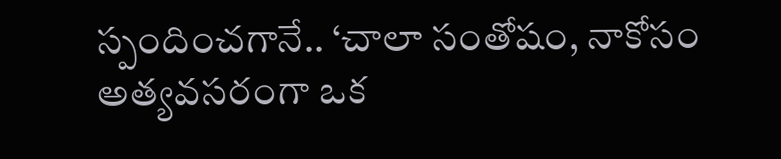స్పందించగానే.. ‘చాలా సంతోషం, నాకోసం అత్యవసరంగా ఒక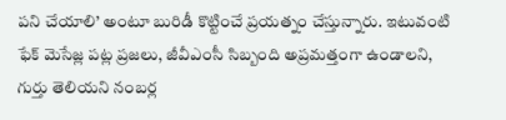పని చేయాలి’ అంటూ బురిడీ కొట్టించే ప్రయత్నం చేస్తున్నారు. ఇటువంటి ఫేక్ మెసేజ్ల పట్ల ప్రజలు, జీవీఎంసీ సిబ్బంది అప్రమత్తంగా ఉండాలని, గుర్తు తెలియని నంబర్ల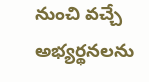నుంచి వచ్చే అభ్యర్థనలను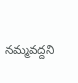నమ్మవద్దని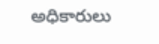అధికారులు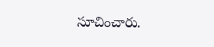సూచించారు.